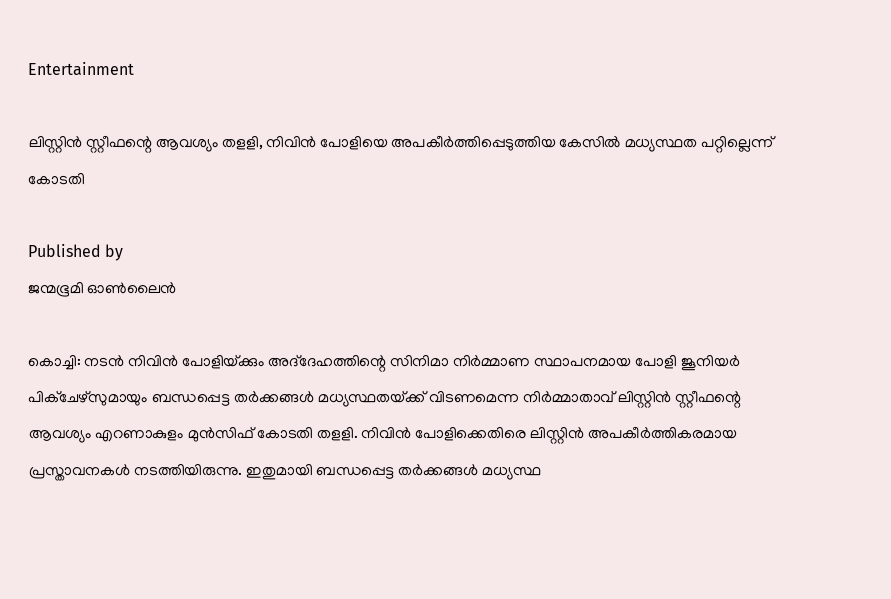Entertainment

ലിസ്റ്റിന്‍ സ്റ്റീഫന്റെ ആവശ്യം തളളി, നിവിന്‍ പോളിയെ അപകീര്‍ത്തിപ്പെടുത്തിയ കേസില്‍ മധ്യസ്ഥത പറ്റില്ലെന്ന് കോടതി

Published by
ജന്മഭൂമി ഓണ്‍ലൈന്‍

കൊച്ചി: നടന്‍ നിവിന്‍ പോളിയ്‌ക്കും അദ്‌ദേഹത്തിന്റെ സിനിമാ നിര്‍മ്മാണ സ്ഥാപനമായ പോളി ജൂനിയര്‍ പിക്ചേഴ്സുമായും ബന്ധപ്പെട്ട തര്‍ക്കങ്ങള്‍ മധ്യസ്ഥതയ്‌ക്ക് വിടണമെന്ന നിര്‍മ്മാതാവ് ലിസ്റ്റിന്‍ സ്റ്റീഫന്റെ ആവശ്യം എറണാകുളം മുന്‍സിഫ് കോടതി തളളി. നിവിന്‍ പോളിക്കെതിരെ ലിസ്റ്റിന്‍ അപകീര്‍ത്തികരമായ പ്രസ്താവനകള്‍ നടത്തിയിരുന്നു. ഇതുമായി ബന്ധപ്പെട്ട തര്‍ക്കങ്ങള്‍ മധ്യസ്ഥ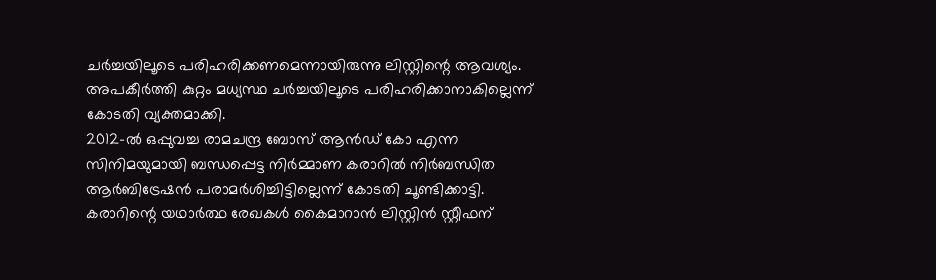ചര്‍ച്ചയിലൂടെ പരിഹരിക്കണമെന്നായിരുന്നു ലിസ്റ്റിന്റെ ആവശ്യം. അപകീര്‍ത്തി കുറ്റം മധ്യസ്ഥ ചര്‍ച്ചയിലൂടെ പരിഹരിക്കാനാകില്ലെന്ന് കോടതി വ്യക്തമാക്കി.
2012-ല്‍ ഒപ്പുവച്ച രാമചന്ദ്ര ബോസ് ആന്‍ഡ് കോ എന്ന സിനിമയുമായി ബന്ധപ്പെട്ട നിര്‍മ്മാണ കരാറില്‍ നിര്‍ബന്ധിത ആര്‍ബിട്രേഷന്‍ പരാമര്‍ശിച്ചിട്ടില്ലെന്ന് കോടതി ചൂണ്ടിക്കാട്ടി. കരാറിന്റെ യഥാര്‍ത്ഥ രേഖകള്‍ കൈമാറാന്‍ ലിസ്റ്റിന്‍ സ്റ്റീഫന്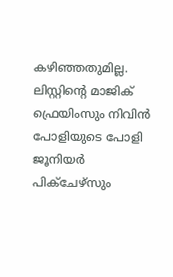കഴിഞ്ഞതുമില്ല. ലിസ്റ്റിന്റെ മാജിക് ഫ്രെയിംസും നിവിന്‍ പോളിയുടെ പോളി ജൂനിയര്‍ പിക്ചേഴ്സും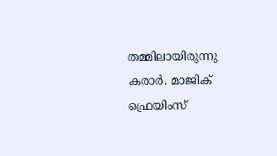തമ്മിലായിരുന്നു കരാര്‍. മാജിക് ഫ്രെയിംസ്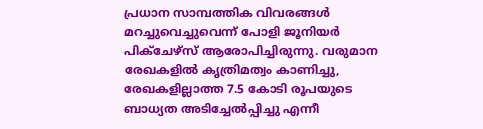പ്രധാന സാമ്പത്തിക വിവരങ്ങള്‍ മറച്ചുവെച്ചുവെന്ന് പോളി ജൂനിയര്‍ പിക്ചേഴ്സ് ആരോപിച്ചിരുന്നു. വരുമാന രേഖകളില്‍ കൃത്രിമത്വം കാണിച്ചു, രേഖകളില്ലാത്ത 7.5 കോടി രൂപയുടെ ബാധ്യത അടിച്ചേല്‍പ്പിച്ചു എന്നീ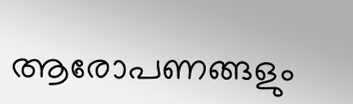ആരോപണങ്ങളും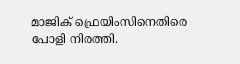മാജിക് ഫ്രെയിംസിനെതിരെ പോളി നിരത്തി.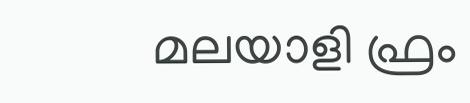മലയാളി ഫ്രം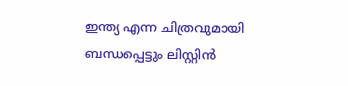ഇന്ത്യ എന്ന ചിത്രവുമായി ബന്ധപ്പെട്ടും ലിസ്റ്റിന്‍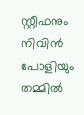സ്റ്റീഫനും നിവിന്‍ പോളിയും തമ്മില്‍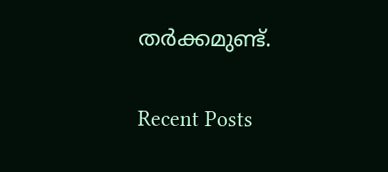തര്‍ക്കമുണ്ട്.

Recent Posts